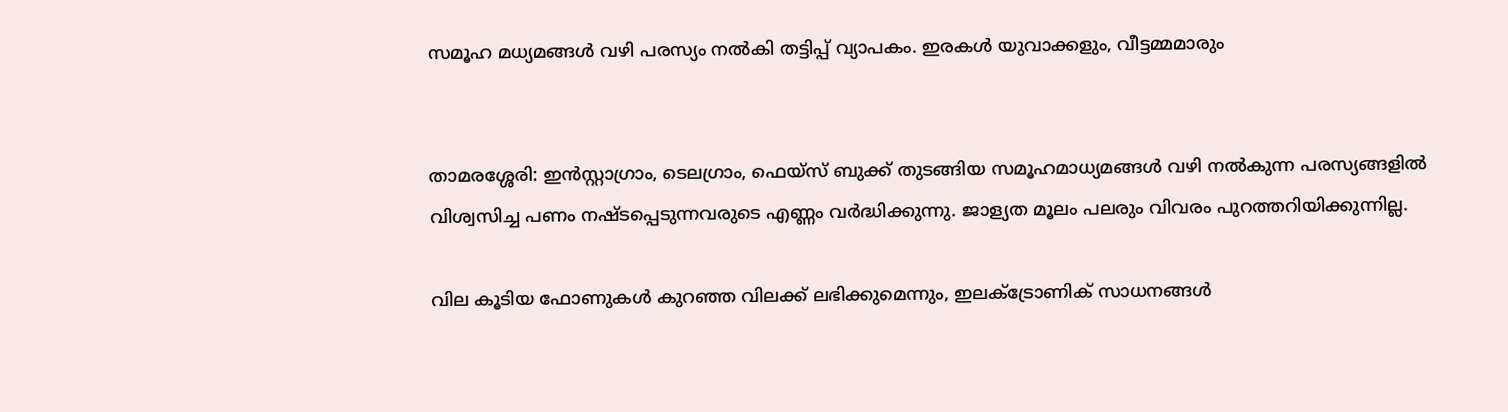സമൂഹ മധ്യമങ്ങൾ വഴി പരസ്യം നൽകി തട്ടിപ്പ് വ്യാപകം. ഇരകൾ യുവാക്കളും, വീട്ടമ്മമാരും


താമരശ്ശേരി: ഇൻസ്റ്റാഗ്രാം, ടെലഗ്രാം, ഫെയ്സ് ബുക്ക് തുടങ്ങിയ സമൂഹമാധ്യമങ്ങൾ വഴി നൽകുന്ന പരസ്യങ്ങളിൽ വിശ്വസിച്ച പണം നഷ്ടപ്പെടുന്നവരുടെ എണ്ണം വർദ്ധിക്കുന്നു. ജാള്യത മൂലം പലരും വിവരം പുറത്തറിയിക്കുന്നില്ല.

വില കൂടിയ ഫോണുകൾ കുറഞ്ഞ വിലക്ക് ലഭിക്കുമെന്നും, ഇലക്ട്രോണിക് സാധനങ്ങൾ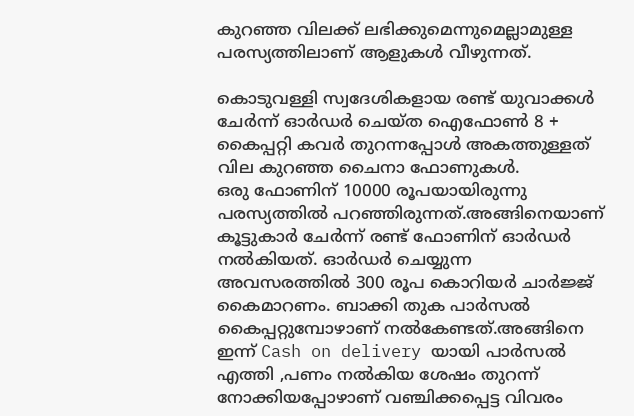കുറഞ്ഞ വിലക്ക് ലഭിക്കുമെന്നുമെല്ലാമുള്ള പരസ്യത്തിലാണ് ആളുകൾ വീഴുന്നത്.

കൊടുവള്ളി സ്വദേശികളായ രണ്ട് യുവാക്കൾ ചേർന്ന് ഓർഡർ ചെയ്ത ഐഫോൺ 8 + കൈപ്പറ്റി കവർ തുറന്നപ്പോൾ അകത്തുള്ളത് വില കുറഞ്ഞ ചൈനാ ഫോണുകൾ.
ഒരു ഫോണിന് 10000 രൂപയായിരുന്നു പരസ്യത്തിൽ പറഞ്ഞിരുന്നത്.അങ്ങിനെയാണ് കൂട്ടുകാർ ചേർന്ന് രണ്ട് ഫോണിന് ഓർഡർ നൽകിയത്. ഓർഡർ ചെയ്യുന്ന അവസരത്തിൽ 300 രൂപ കൊറിയർ ചാർജ്ജ് കൈമാറണം. ബാക്കി തുക പാർസൽ കൈപ്പറ്റുമ്പോഴാണ് നൽകേണ്ടത്.അങ്ങിനെ ഇന്ന് Cash on delivery യായി പാർസൽ എത്തി ,പണം നൽകിയ ശേഷം തുറന്ന് നോക്കിയപ്പോഴാണ് വഞ്ചിക്കപ്പെട്ട വിവരം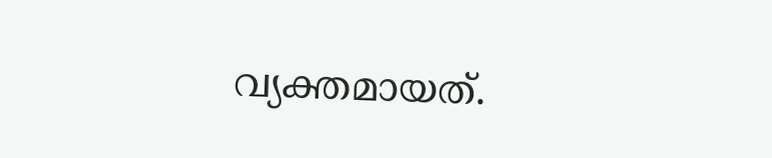വ്യക്തമായത്.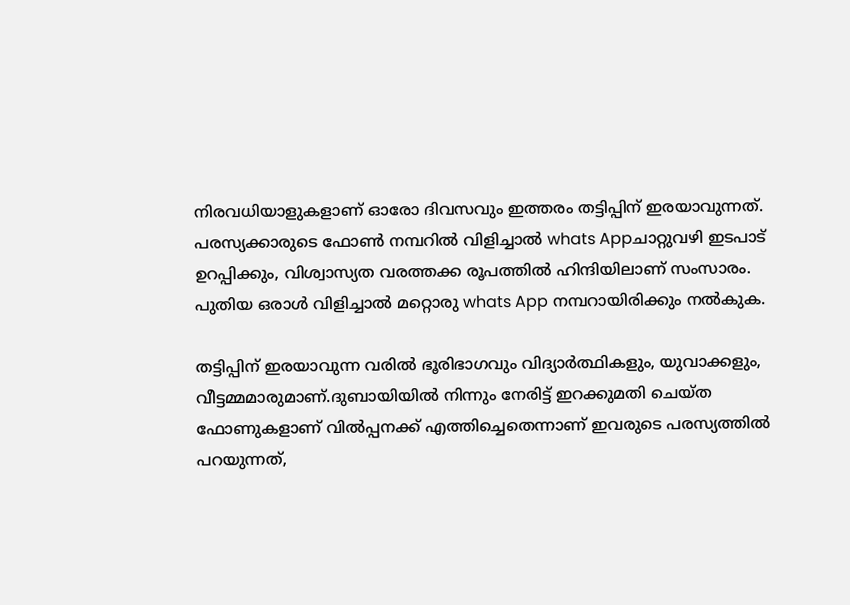നിരവധിയാളുകളാണ് ഓരോ ദിവസവും ഇത്തരം തട്ടിപ്പിന് ഇരയാവുന്നത്.
പരസ്യക്കാരുടെ ഫോൺ നമ്പറിൽ വിളിച്ചാൽ whats Appചാറ്റുവഴി ഇടപാട് ഉറപ്പിക്കും, വിശ്വാസ്യത വരത്തക്ക രൂപത്തിൽ ഹിന്ദിയിലാണ് സംസാരം.
പുതിയ ഒരാൾ വിളിച്ചാൽ മറ്റൊരു whats App നമ്പറായിരിക്കും നൽകുക.

തട്ടിപ്പിന് ഇരയാവുന്ന വരിൽ ഭൂരിഭാഗവും വിദ്യാർത്ഥികളും, യുവാക്കളും, വീട്ടമ്മമാരുമാണ്.ദുബായിയിൽ നിന്നും നേരിട്ട് ഇറക്കുമതി ചെയ്ത ഫോണുകളാണ് വിൽപ്പനക്ക് എത്തിച്ചെതെന്നാണ് ഇവരുടെ പരസ്യത്തിൽ പറയുന്നത്,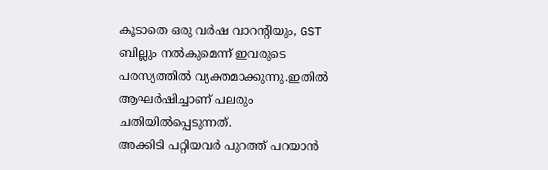കൂടാതെ ഒരു വർഷ വാറൻ്റിയും, GST ബില്ലും നൽകുമെന്ന് ഇവരുടെ പരസ്യത്തിൽ വ്യക്തമാക്കുന്നു.ഇതിൽ ആഘർഷിച്ചാണ് പലരും ചതിയിൽപ്പെടുന്നത്.
അക്കിടി പറ്റിയവർ പുറത്ത് പറയാൻ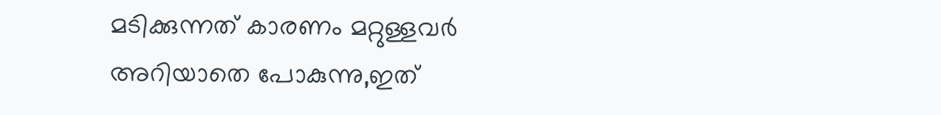മടിക്കുന്നത് കാരണം മറ്റുള്ളവർ അറിയാതെ പോകുന്നു,ഇത്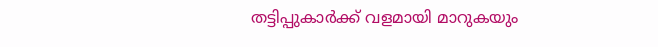തട്ടിപ്പുകാർക്ക് വളമായി മാറുകയും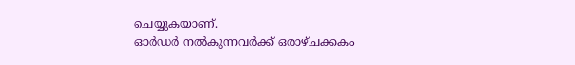ചെയ്യുകയാണ്.
ഓർഡർ നൽകുന്നവർക്ക് ഒരാഴ്ചക്കകം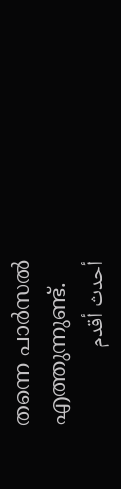തന്നെ പാർസൽ എത്തുന്നുണ്ട്.
أحدث أقدم